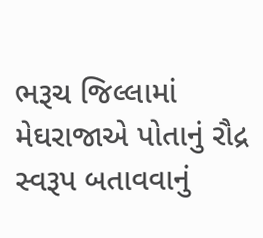ભરૂચ જિલ્લામાં મેઘરાજાએ પોતાનું રૌદ્ર સ્વરૂપ બતાવવાનું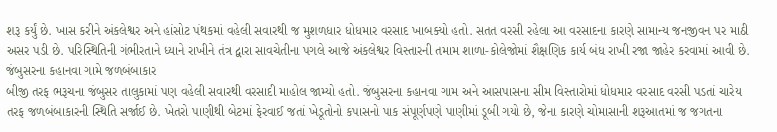શરૂ કર્યું છે. ખાસ કરીને અંકલેશ્વર અને હાંસોટ પંથકમાં વહેલી સવારથી જ મુશળધાર ધોધમાર વરસાદ ખાબક્યો હતો. સતત વરસી રહેલા આ વરસાદના કારણે સામાન્ય જનજીવન પર માઠી અસર પડી છે. પરિસ્થિતિની ગંભીરતાને ધ્યાને રાખીને તંત્ર દ્વારા સાવચેતીના પગલે આજે અંકલેશ્વર વિસ્તારની તમામ શાળા-કોલેજોમાં શૈક્ષણિક કાર્ય બંધ રાખી રજા જાહેર કરવામાં આવી છે.
જંબુસરના કહાનવા ગામે જળબંબાકાર
બીજી તરફ ભરૂચના જંબુસર તાલુકામાં પણ વહેલી સવારથી વરસાદી માહોલ જામ્યો હતો. જંબુસરના કહાનવા ગામ અને આસપાસના સીમ વિસ્તારોમાં ધોધમાર વરસાદ વરસી પડતાં ચારેય તરફ જળબંબાકારની સ્થિતિ સર્જાઈ છે. ખેતરો પાણીથી બેટમાં ફેરવાઈ જતાં ખેડૂતોનો કપાસનો પાક સંપૂર્ણપણે પાણીમાં ડૂબી ગયો છે, જેના કારણે ચોમાસાની શરૂઆતમાં જ જગતના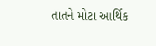તાતને મોટા આર્થિક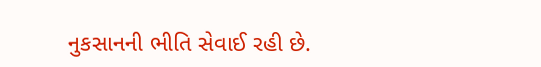નુકસાનની ભીતિ સેવાઈ રહી છે.